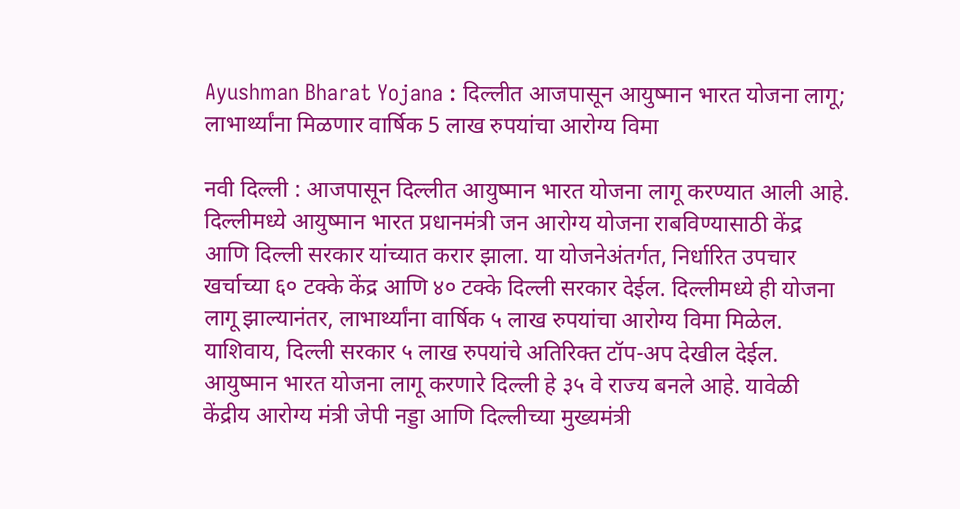Ayushman Bharat Yojana : दिल्लीत आजपासून आयुष्मान भारत योजना लागू; लाभार्थ्यांना मिळणार वार्षिक 5 लाख रुपयांचा आरोग्य विमा

नवी दिल्ली : आजपासून दिल्लीत आयुष्मान भारत योजना लागू करण्यात आली आहे. दिल्लीमध्ये आयुष्मान भारत प्रधानमंत्री जन आरोग्य योजना राबविण्यासाठी केंद्र आणि दिल्ली सरकार यांच्यात करार झाला. या योजनेअंतर्गत, निर्धारित उपचार खर्चाच्या ६० टक्के केंद्र आणि ४० टक्के दिल्ली सरकार देईल. दिल्लीमध्ये ही योजना लागू झाल्यानंतर, लाभार्थ्यांना वार्षिक ५ लाख रुपयांचा आरोग्य विमा मिळेल. याशिवाय, दिल्ली सरकार ५ लाख रुपयांचे अतिरिक्त टॉप-अप देखील देईल.
आयुष्मान भारत योजना लागू करणारे दिल्ली हे ३५ वे राज्य बनले आहे. यावेळी केंद्रीय आरोग्य मंत्री जेपी नड्डा आणि दिल्लीच्या मुख्यमंत्री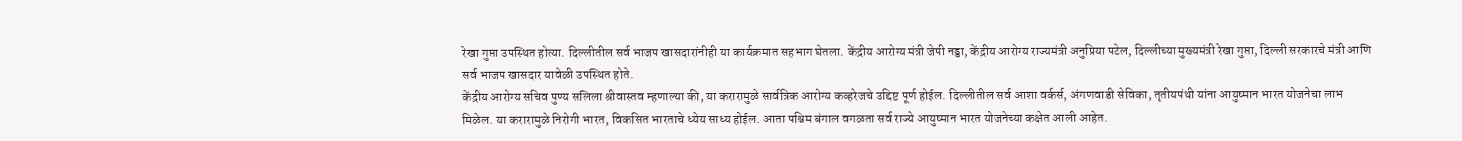रेखा गुप्ता उपस्थित होत्या. दिल्लीतील सर्व भाजप खासदारांनीही या कार्यक्रमात सहभाग घेतला. केंद्रीय आरोग्य मंत्री जेपी नड्डा, केंद्रीय आरोग्य राज्यमंत्री अनुप्रिया पटेल, दिल्लीच्या मुख्यमंत्री रेखा गुप्ता, दिल्ली सरकारचे मंत्री आणि सर्व भाजप खासदार यावेळी उपस्थित होते.
केंद्रीय आरोग्य सचिव पुण्य सलिला श्रीवास्तव म्हणाल्या की, या करारामुळे सार्वत्रिक आरोग्य कव्हरेजचे उद्दिष्ट पूर्ण होईल. दिल्लीतील सर्व आशा वर्कर्स, अंगणवाडी सेविका, तृतीयपंथी यांना आयुष्मान भारत योजनेचा लाभ मिळेल. या करारामुळे निरोगी भारत, विकसित भारताचे ध्येय साध्य होईल. आता पश्चिम बंगाल वगळता सर्व राज्ये आयुष्मान भारत योजनेच्या कक्षेत आली आहेत.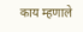काय म्हणाले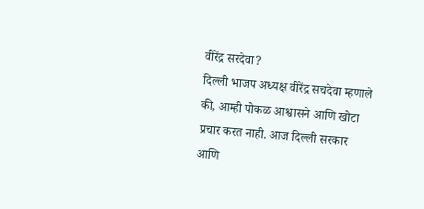वीरेंद्र सरदेवा?
दिल्ली भाजप अध्यक्ष वीरेंद्र सचदेवा म्हणाले की, आम्ही पोकळ आश्वासने आणि खोटा प्रचार करत नाही. आज दिल्ली सरकार आणि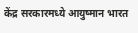केंद्र सरकारमध्ये आयुष्मान भारत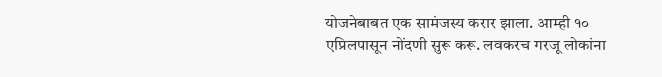योजनेबाबत एक सामंजस्य करार झाला. आम्ही १० एप्रिलपासून नोंदणी सुरू करू. लवकरच गरजू लोकांना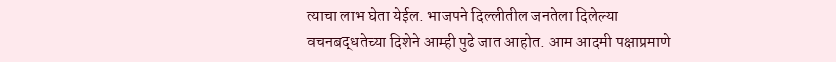त्याचा लाभ घेता येईल. भाजपने दिल्लीतील जनतेला दिलेल्या वचनबद्धतेच्या दिशेने आम्ही पुढे जात आहोत. आम आदमी पक्षाप्रमाणे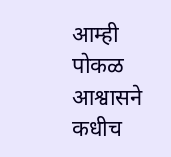आम्ही पोकळ आश्वासने कधीच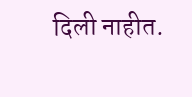दिली नाहीत.